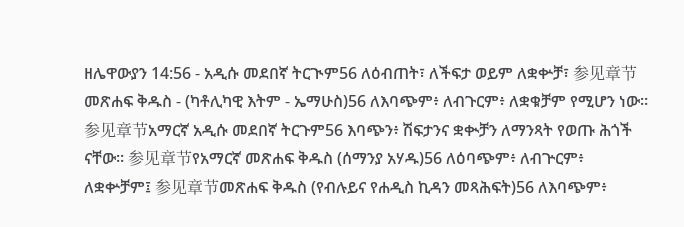ዘሌዋውያን 14:56 - አዲሱ መደበኛ ትርጒም56 ለዕብጠት፣ ለችፍታ ወይም ለቋቍቻ፣ 参见章节መጽሐፍ ቅዱስ - (ካቶሊካዊ እትም - ኤማሁስ)56 ለእባጭም፥ ለብጉርም፥ ለቋቁቻም የሚሆን ነው። 参见章节አማርኛ አዲሱ መደበኛ ትርጉም56 እባጭን፥ ሽፍታንና ቋቊቻን ለማንጻት የወጡ ሕጎች ናቸው። 参见章节የአማርኛ መጽሐፍ ቅዱስ (ሰማንያ አሃዱ)56 ለዕባጭም፥ ለብጕርም፥ ለቋቍቻም፤ 参见章节መጽሐፍ ቅዱስ (የብሉይና የሐዲስ ኪዳን መጻሕፍት)56 ለእባጭም፥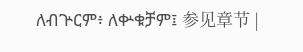ለብጕርም፥ ለቍቁቻም፤ 参见章节 |